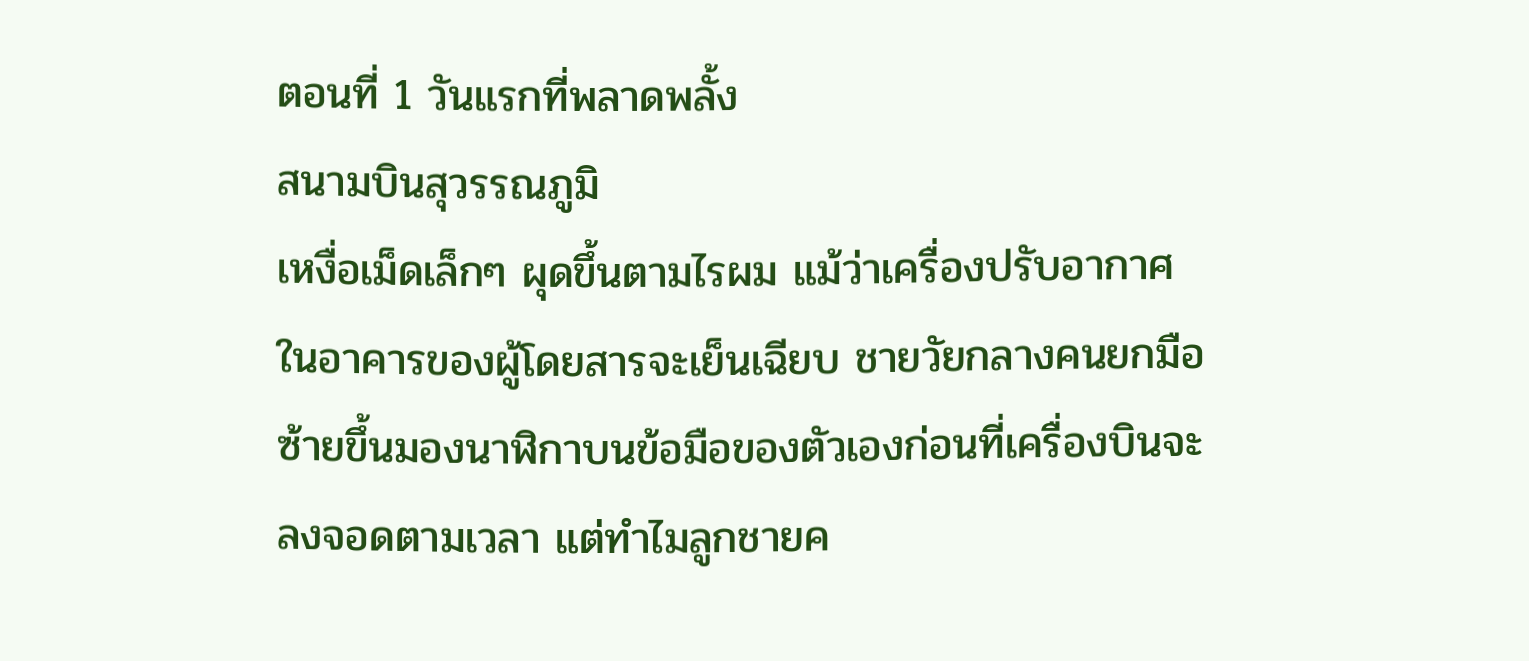ตอนที่ 1 วันแรกที่พลาดพลั้ง
สนามบินสุวรรณภูมิ
เหงื่อเม็ดเล็กๆ ผุดขึ้นตามไรผม แม้ว่าเครื่องปรับอากาศในอาคารของผู้โดยสารจะเย็นเฉียบ ชายวัยกลางคนยกมือซ้ายขึ้นมองนาฬิกาบนข้อมือของตัวเองก่อนที่เครื่องบินจะลงจอดตามเวลา แต่ทำไมลูกชายค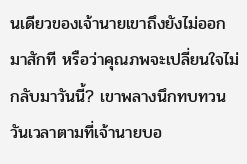นเดียวของเจ้านายเขาถึงยังไม่ออกมาสักที หรือว่าคุณภพจะเปลี่ยนใจไม่กลับมาวันนี้? เขาพลางนึกทบทวนวันเวลาตามที่เจ้านายบอ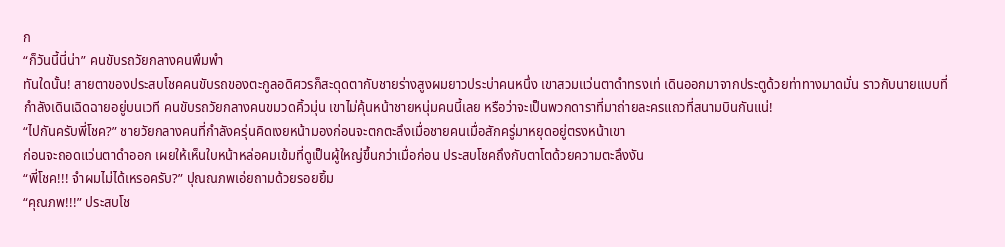ก
“ก็วันนี้นี่น่า” คนขับรถวัยกลางคนพึมพำ
ทันใดนั้น! สายตาของประสบโชคคนขับรถของตะกูลอดิศวรก็สะดุดตากับชายร่างสูงผมยาวประบ่าคนหนึ่ง เขาสวมแว่นตาดำทรงเท่ เดินออกมาจากประตูด้วยท่าทางมาดมั่น ราวกับนายแบบที่กำลังเดินเฉิดฉายอยู่บนเวที คนขับรถวัยกลางคนขมวดคิ้วมุ่น เขาไม่คุ้นหน้าชายหนุ่มคนนี้เลย หรือว่าจะเป็นพวกดาราที่มาถ่ายละครแถวที่สนามบินกันแน่!
“ไปกันครับพี่โชค?” ชายวัยกลางคนที่กำลังครุ่นคิดเงยหน้ามองก่อนจะตกตะลึงเมื่อชายคนเมื่อสักครู่มาหยุดอยู่ตรงหน้าเขา
ก่อนจะถอดแว่นตาดำออก เผยให้เห็นใบหน้าหล่อคมเข้มที่ดูเป็นผู้ใหญ่ขึ้นกว่าเมื่อก่อน ประสบโชคถึงกับตาโตด้วยความตะลึงงัน
“พี่โชค!!! จำผมไม่ได้เหรอครับ?” ปุณณภพเอ่ยถามด้วยรอยยิ้ม
“คุณภพ!!!” ประสบโช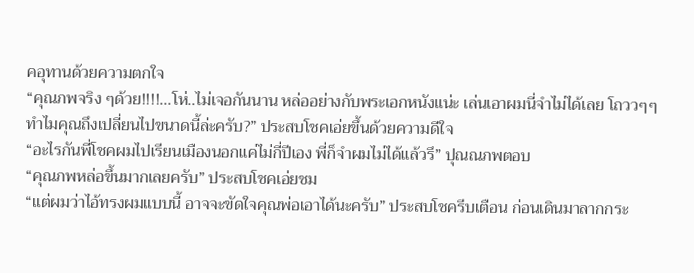คอุทานด้วยความตกใจ
“คุณภพจริง ๆด้วย!!!!...โห่..ไม่เจอกันนาน หล่ออย่างกับพระเอกหนังแน่ะ เล่นเอาผมนี่จำไม่ได้เลย โถววๆๆทำไมคุณถึงเปลี่ยนไปขนาดนี้ล่ะครับ?” ประสบโชคเอ่ยขึ้นด้วยความดีใจ
“อะไรกันพี่โชคผมไปเรียนเมืองนอกแค่ไม่กี่ปีเอง พี่ก็จำผมไม่ได้แล้วรึ” ปุณณภพตอบ
“คุณภพหล่อขึ้นมากเลยครับ” ประสบโชคเอ่ยชม
“แต่ผมว่าไอ้ทรงผมแบบนี้ อาจจะขัดใจคุณพ่อเอาได้นะครับ” ประสบโชครีบเตือน ก่อนเดินมาลากกระ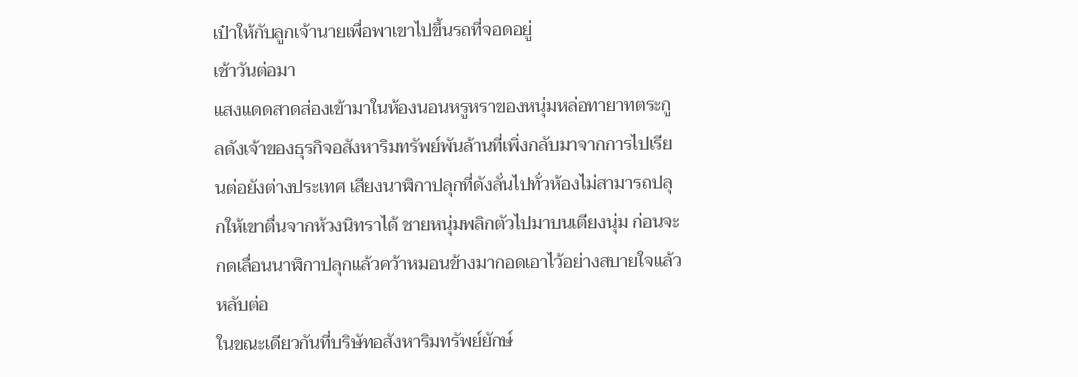เป๋าให้กับลูกเจ้านายเพื่อพาเขาไปขึ้นรถที่จอดอยู่
เช้าวันต่อมา
แสงแดดสาดส่องเข้ามาในห้องนอนหรูหราของหนุ่มหล่อทายาทตระกูลดังเจ้าของธุรกิจอสังหาริมทรัพย์พันล้านที่เพิ่งกลับมาจากการไปเรียนต่อยังต่างประเทศ เสียงนาฬิกาปลุกที่ดังลั่นไปทั่วห้องไม่สามารถปลุกให้เขาตื่นจากห้วงนิทราได้ ชายหนุ่มพลิกตัวไปมาบนเตียงนุ่ม ก่อนจะกดเลื่อนนาฬิกาปลุกแล้วคว้าหมอนข้างมากอดเอาไว้อย่างสบายใจแล้วหลับต่อ
ในขณะเดียวกันที่บริษัทอสังหาริมทรัพย์ยักษ์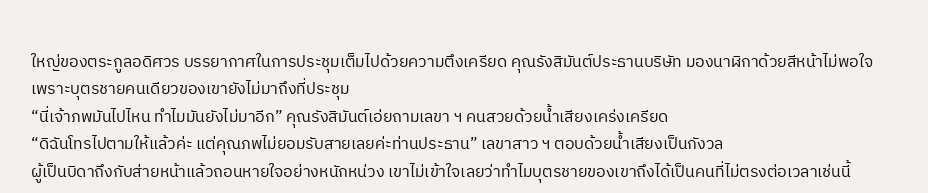ใหญ่ของตระกูลอดิศวร บรรยากาศในการประชุมเต็มไปด้วยความตึงเครียด คุณรังสิมันต์ประธานบริษัท มองนาฬิกาด้วยสีหน้าไม่พอใจ เพราะบุตรชายคนเดียวของเขายังไม่มาถึงที่ประชุม
“นี่เจ้าภพมันไปไหน ทำไมมันยังไม่มาอีก” คุณรังสิมันต์เอ่ยถามเลขา ฯ คนสวยด้วยน้ำเสียงเคร่งเครียด
“ดิฉันโทรไปตามให้แล้วค่ะ แต่คุณภพไม่ยอมรับสายเลยค่ะท่านประธาน” เลขาสาว ฯ ตอบด้วยน้ำเสียงเป็นกังวล
ผู้เป็นบิดาถึงกับส่ายหน้าแล้วถอนหายใจอย่างหนักหน่วง เขาไม่เข้าใจเลยว่าทำไมบุตรชายของเขาถึงได้เป็นคนที่ไม่ตรงต่อเวลาเช่นนี้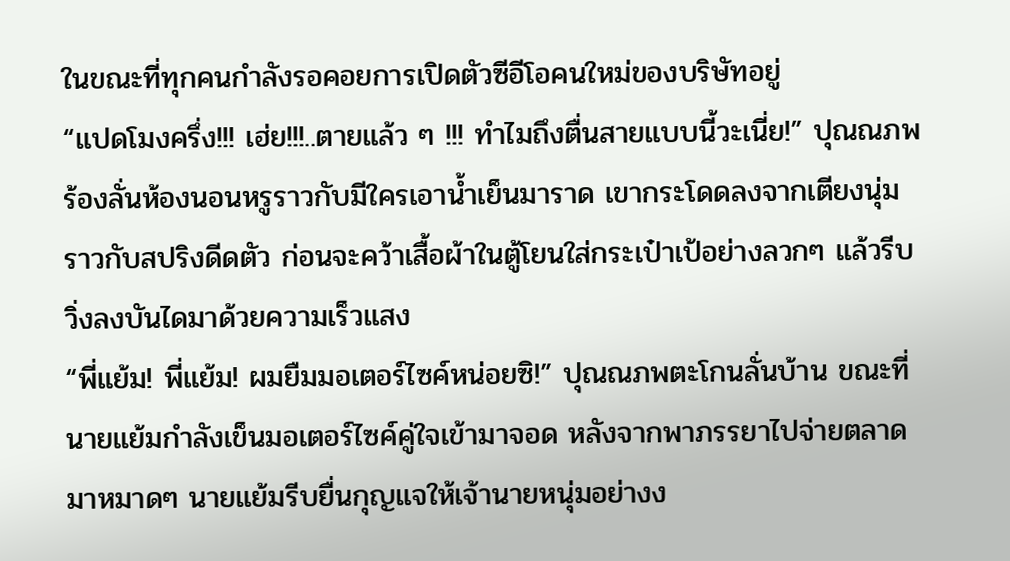ในขณะที่ทุกคนกำลังรอคอยการเปิดตัวซีอีโอคนใหม่ของบริษัทอยู่
“แปดโมงครึ่ง!!! เฮ่ย!!!..ตายแล้ว ๆ !!! ทำไมถึงตื่นสายแบบนี้วะเนี่ย!” ปุณณภพร้องลั่นห้องนอนหรูราวกับมีใครเอาน้ำเย็นมาราด เขากระโดดลงจากเตียงนุ่มราวกับสปริงดีดตัว ก่อนจะคว้าเสื้อผ้าในตู้โยนใส่กระเป๋าเป้อย่างลวกๆ แล้วรีบวิ่งลงบันไดมาด้วยความเร็วแสง
“พี่แย้ม! พี่แย้ม! ผมยืมมอเตอร์ไซค์หน่อยซิ!” ปุณณภพตะโกนลั่นบ้าน ขณะที่นายแย้มกำลังเข็นมอเตอร์ไซค์คู่ใจเข้ามาจอด หลังจากพาภรรยาไปจ่ายตลาดมาหมาดๆ นายแย้มรีบยื่นกุญแจให้เจ้านายหนุ่มอย่างง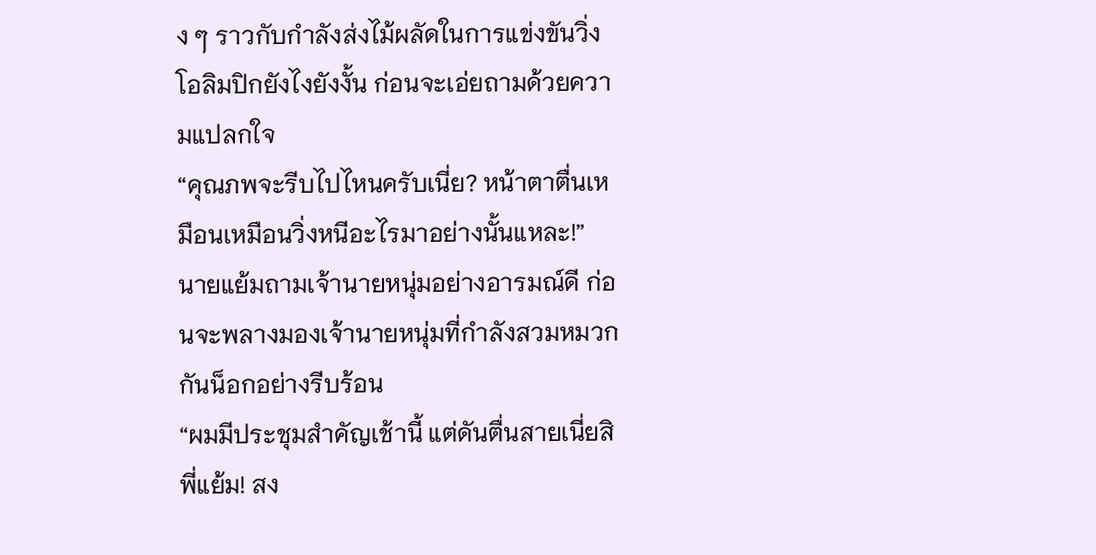ง ๆ ราวกับกำลังส่งไม้ผลัดในการแข่งขันวิ่งโอลิมปิกยังไงยังงั้น ก่อนจะเอ่ยถามด้วยความแปลกใจ
“คุณภพจะรีบไปไหนครับเนี่ย? หน้าตาตื่นเหมือนเหมือนวิ่งหนีอะไรมาอย่างนั้นแหละ!” นายแย้มถามเจ้านายหนุ่มอย่างอารมณ์ดี ก่อนจะพลางมองเจ้านายหนุ่มที่กำลังสวมหมวกกันน็อกอย่างรีบร้อน
“ผมมีประชุมสำคัญเช้านี้ แต่ดันตื่นสายเนี่ยสิพี่แย้ม! สง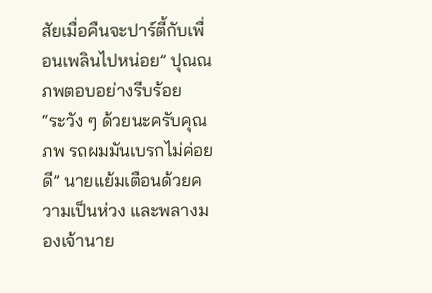สัยเมื่อคืนจะปาร์ตี้กับเพื่อนเพลินไปหน่อย” ปุณณภพตอบอย่างรีบร้อย
“ระวัง ๆ ด้วยนะครับคุณภพ รถผมมันเบรกไม่ค่อยดี” นายแย้มเตือนด้วยความเป็นห่วง และพลางมองเจ้านาย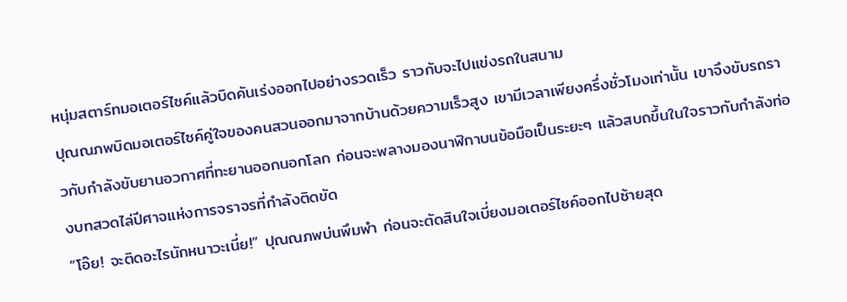หนุ่มสตาร์ทมอเตอร์ไซค์แล้วบิดคันเร่งออกไปอย่างรวดเร็ว ราวกับจะไปแข่งรถในสนาม
ปุณณภพบิดมอเตอร์ไซค์คู่ใจของคนสวนออกมาจากบ้านด้วยความเร็วสูง เขามีเวลาเพียงครึ่งชั่วโมงเท่านั้น เขาจึงขับรถราวกับกำลังขับยานอวกาศที่ทะยานออกนอกโลก ก่อนจะพลางมองนาฬิกาบนข้อมือเป็นระยะๆ แล้วสบถขึ้นในใจราวกับกำลังท่องบทสวดไล่ปีศาจแห่งการจราจรที่กำลังติดขัด
“โอ๊ย! จะติดอะไรนักหนาวะเนี่ย!” ปุณณภพบ่นพึมพำ ก่อนจะตัดสินใจเบี่ยงมอเตอร์ไซค์ออกไปซ้ายสุด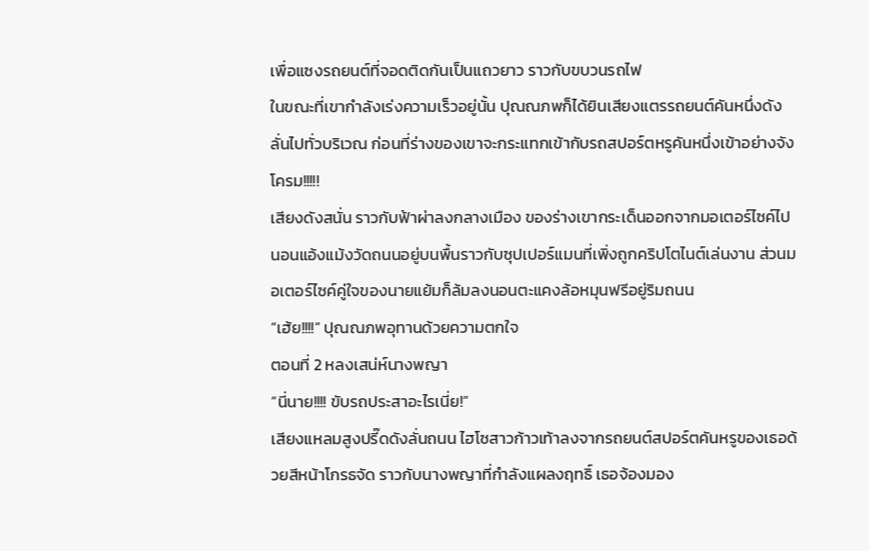เพื่อแซงรถยนต์ที่จอดติดกันเป็นแถวยาว ราวกับขบวนรถไฟ
ในขณะที่เขากำลังเร่งความเร็วอยู่นั้น ปุณณภพก็ได้ยินเสียงแตรรถยนต์คันหนึ่งดังลั่นไปทั่วบริเวณ ก่อนที่ร่างของเขาจะกระแทกเข้ากับรถสปอร์ตหรูคันหนึ่งเข้าอย่างจัง
โครม!!!!!
เสียงดังสนั่น ราวกับฟ้าผ่าลงกลางเมือง ของร่างเขากระเด็นออกจากมอเตอร์ไซค์ไปนอนแอ้งแม้งวัดถนนอยู่บนพื้นราวกับซุปเปอร์แมนที่เพิ่งถูกคริปโตไนต์เล่นงาน ส่วนมอเตอร์ไซค์คู่ใจของนายแย้มก็ล้มลงนอนตะแคงล้อหมุนฟรีอยู่ริมถนน
“เฮ้ย!!!!” ปุณณภพอุทานด้วยความตกใจ
ตอนที่ 2 หลงเสน่ห์นางพญา
“นี่นาย!!!! ขับรถประสาอะไรเนี่ย!”
เสียงแหลมสูงปรี๊ดดังลั่นถนน ไฮโซสาวก้าวเท้าลงจากรถยนต์สปอร์ตคันหรูของเธอด้วยสีหน้าโกรธจัด ราวกับนางพญาที่กำลังแผลงฤทธิ์ เธอจ้องมอง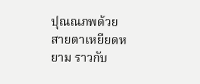ปุณณภพด้วยสายตาเหยียดหยาม ราวกับ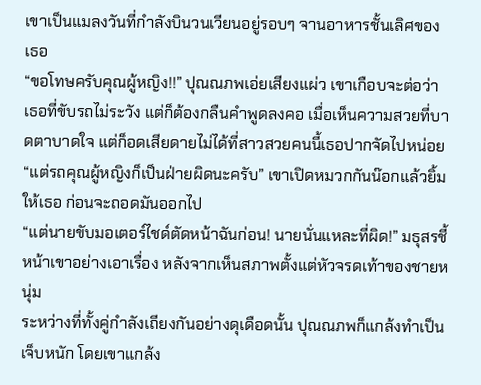เขาเป็นแมลงวันที่กำลังบินวนเวียนอยู่รอบๆ จานอาหารชั้นเลิศของเธอ
“ขอโทษครับคุณผู้หญิง!!” ปุณณภพเอ่ยเสียงแผ่ว เขาเกือบจะต่อว่าเธอที่ขับรถไม่ระวัง แต่ก็ต้องกลืนคำพูดลงคอ เมื่อเห็นความสวยที่บาดตาบาดใจ แต่ก็อดเสียดายไม่ได้ที่สาวสวยคนนี้เธอปากจัดไปหน่อย
“แต่รถคุณผู้หญิงก็เป็นฝ่ายผิดนะครับ” เขาเปิดหมวกกันน๊อกแล้วยิ้มให้เธอ ก่อนจะถอดมันออกไป
“แต่นายขับมอเตอร์ไชด์ตัดหน้าฉันก่อน! นายนั่นแหละที่ผิด!” มธุสรชี้หน้าเขาอย่างเอาเรื่อง หลังจากเห็นสภาพตั้งแต่หัวจรดเท้าของชายหนุ่ม
ระหว่างที่ทั้งคู่กำลังเถียงกันอย่างดุเดือดนั้น ปุณณภพก็แกล้งทำเป็นเจ็บหนัก โดยเขาแกล้ง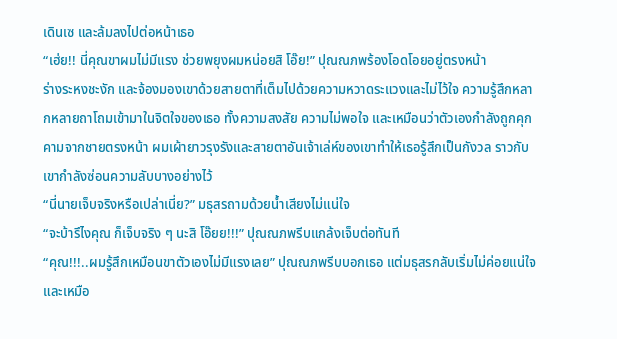เดินเซ และล้มลงไปต่อหน้าเธอ
“เฮ่ย!! นี่คุณขาผมไม่มีแรง ช่วยพยุงผมหน่อยสิ โอ๊ย!” ปุณณภพร้องโอดโอยอยู่ตรงหน้า
ร่างระหงชะงัก และจ้องมองเขาด้วยสายตาที่เต็มไปด้วยความหวาดระแวงและไม่ไว้ใจ ความรู้สึกหลากหลายถาโถมเข้ามาในจิตใจของเธอ ทั้งความสงสัย ความไม่พอใจ และเหมือนว่าตัวเองกำลังถูกคุกคามจากชายตรงหน้า ผมเผ้ายาวรุงรังและสายตาอันเจ้าเล่ห์ของเขาทำให้เธอรู้สึกเป็นกังวล ราวกับเขากำลังซ่อนความลับบางอย่างไว้
“นี่นายเจ็บจริงหรือเปล่าเนี่ย?” มธุสรถามด้วยน้ำเสียงไม่แน่ใจ
“จะบ้ารึไงคุณ ก็เจ็บจริง ๆ นะสิ โอ๊ยย!!!” ปุณณภพรีบแกล้งเจ็บต่อทันที
“คุณ!!!..ผมรู้สึกเหมือนขาตัวเองไม่มีแรงเลย” ปุณณภพรีบบอกเธอ แต่มธุสรกลับเริ่มไม่ค่อยแน่ใจ และเหมือ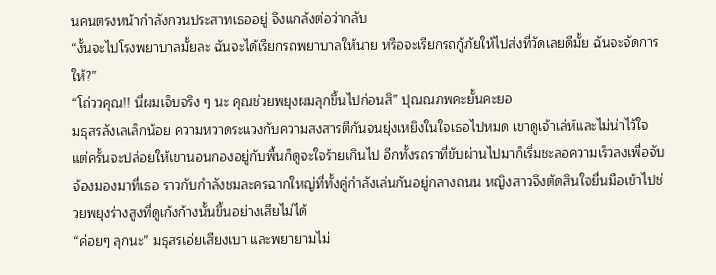นคนตรงหน้ากำลังกวนประสาทเธออยู่ จึงแกล้งต่อว่ากลับ
“งั้นจะไปโรงพยาบาลมั้ยละ ฉันจะได้เรียกรถพยาบาลให้นาย หรือจะเรียกรถกู้ภัยให้ไปส่งที่วัดเลยดีมั้ย ฉันจะจัดการให้?”
“โถ่ววคุณ!! นี่ผมเจ็บจริง ๆ นะ คุณช่วยพยุงผมลุกขึ้นไปก่อนสิ” ปุณณภพคะยั้นคะยอ
มธุสรลังเลเล็กน้อย ความหวาดระแวงกับความสงสารตีกันจนยุ่งเหยิงในใจเธอไปหมด เขาดูเจ้าเล่ห์และไม่น่าไว้ใจ แต่ครั้นจะปล่อยให้เขานอนกองอยู่กับพื้นก็ดูจะใจร้ายเกินไป อีกทั้งรถราที่ขับผ่านไปมาก็เริ่มชะลอความเร็วลงเพื่อจับจ้องมองมาที่เธอ ราวกับกำลังชมละครฉากใหญ่ที่ทั้งคู่กำลังเล่นกันอยู่กลางถนน หญิงสาวจึงตัดสินใจยื่นมือเข้าไปช่วยพยุงร่างสูงที่ดูเก้งก้างนั้นขึ้นอย่างเสียไม่ได้
“ค่อยๆ ลุกนะ” มธุสรเอ่ยเสียงเบา และพยายามไม่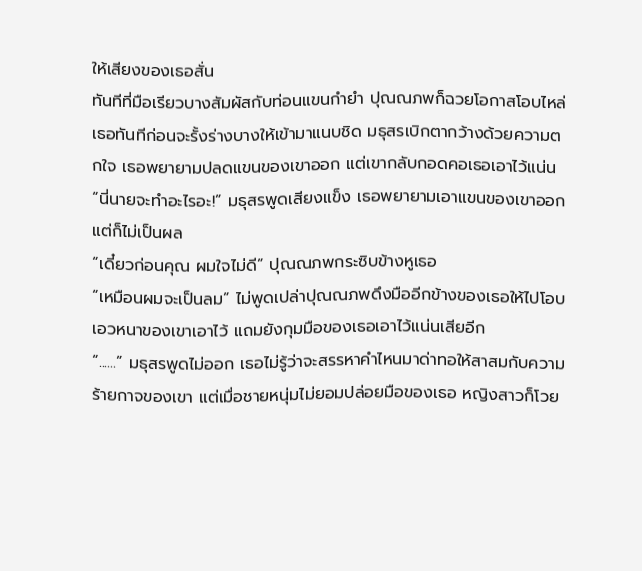ให้เสียงของเธอสั่น
ทันทีที่มือเรียวบางสัมผัสกับท่อนแขนกำยำ ปุณณภพก็ฉวยโอกาสโอบไหล่เธอทันทีก่อนจะรั้งร่างบางให้เข้ามาแนบชิด มธุสรเบิกตากว้างด้วยความตกใจ เธอพยายามปลดแขนของเขาออก แต่เขากลับกอดคอเธอเอาไว้แน่น
“นี่นายจะทำอะไรอะ!” มธุสรพูดเสียงแข็ง เธอพยายามเอาแขนของเขาออก แต่ก็ไม่เป็นผล
“เดี๋ยวก่อนคุณ ผมใจไม่ดี” ปุณณภพกระซิบข้างหูเธอ
“เหมือนผมจะเป็นลม” ไม่พูดเปล่าปุณณภพดึงมืออีกข้างของเธอให้ไปโอบเอวหนาของเขาเอาไว้ แถมยังกุมมือของเธอเอาไว้แน่นเสียอีก
“......” มธุสรพูดไม่ออก เธอไม่รู้ว่าจะสรรหาคำไหนมาด่าทอให้สาสมกับความร้ายกาจของเขา แต่เมื่อชายหนุ่มไม่ยอมปล่อยมือของเธอ หญิงสาวก็โวย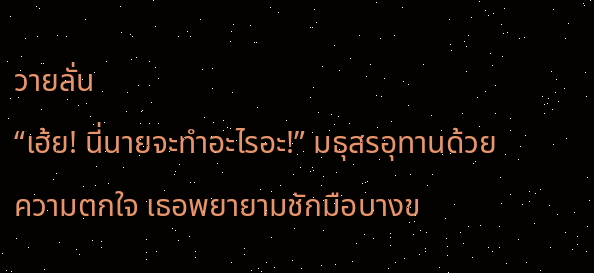วายลั่น
“เฮ้ย! นี่นายจะทำอะไรอะ!” มธุสรอุทานด้วยความตกใจ เธอพยายามชักมือบางข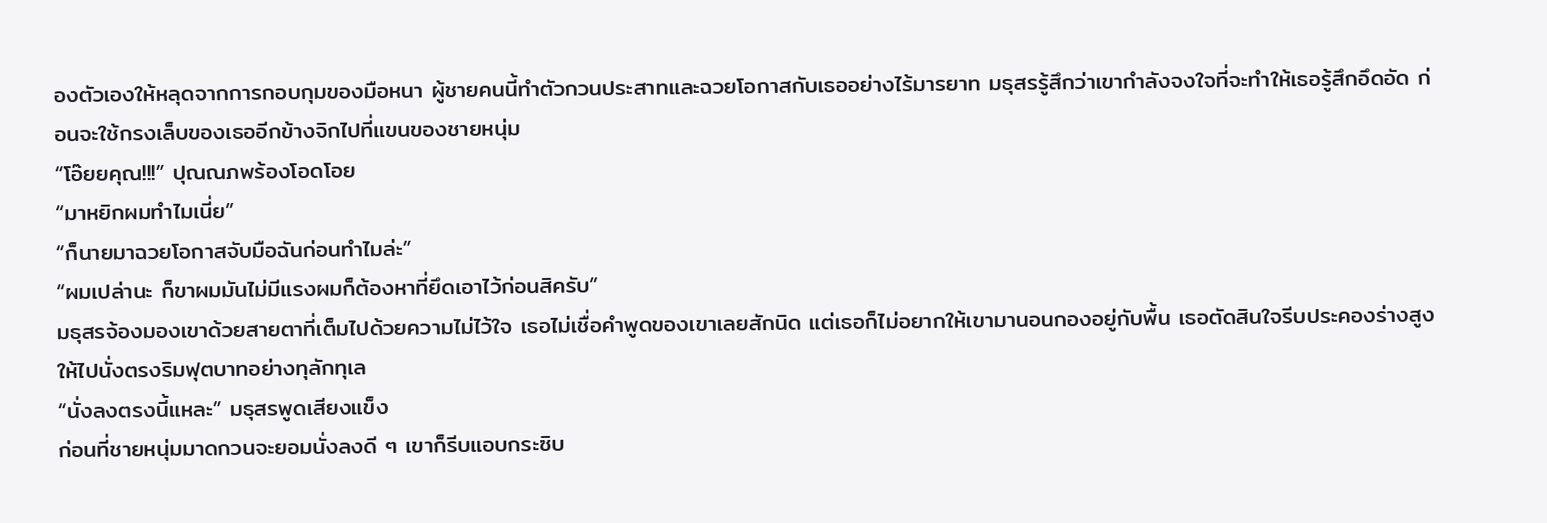องตัวเองให้หลุดจากการกอบกุมของมือหนา ผู้ชายคนนี้ทำตัวกวนประสาทและฉวยโอกาสกับเธออย่างไร้มารยาท มธุสรรู้สึกว่าเขากำลังจงใจที่จะทำให้เธอรู้สึกอึดอัด ก่อนจะใช้กรงเล็บของเธออีกข้างจิกไปที่แขนของชายหนุ่ม
“โอ๊ยยคุณ!!!” ปุณณภพร้องโอดโอย
“มาหยิกผมทำไมเนี่ย”
“ก็นายมาฉวยโอกาสจับมือฉันก่อนทำไมล่ะ”
“ผมเปล่านะ ก็ขาผมมันไม่มีแรงผมก็ต้องหาที่ยึดเอาไว้ก่อนสิครับ”
มธุสรจ้องมองเขาด้วยสายตาที่เต็มไปด้วยความไม่ไว้ใจ เธอไม่เชื่อคำพูดของเขาเลยสักนิด แต่เธอก็ไม่อยากให้เขามานอนกองอยู่กับพื้น เธอตัดสินใจรีบประคองร่างสูงให้ไปนั่งตรงริมฟุตบาทอย่างทุลักทุเล
“นั่งลงตรงนี้แหละ” มธุสรพูดเสียงแข็ง
ก่อนที่ชายหนุ่มมาดกวนจะยอมนั่งลงดี ๆ เขาก็รีบแอบกระซิบ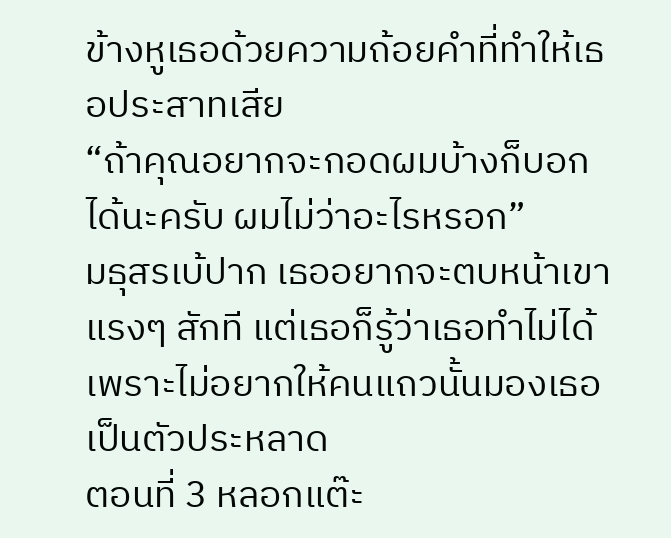ข้างหูเธอด้วยความถ้อยคำที่ทำให้เธอประสาทเสีย
“ถ้าคุณอยากจะกอดผมบ้างก็บอกได้นะครับ ผมไม่ว่าอะไรหรอก”
มธุสรเบ้ปาก เธออยากจะตบหน้าเขาแรงๆ สักที แต่เธอก็รู้ว่าเธอทำไม่ได้ เพราะไม่อยากให้คนแถวนั้นมองเธอเป็นตัวประหลาด
ตอนที่ 3 หลอกแต๊ะ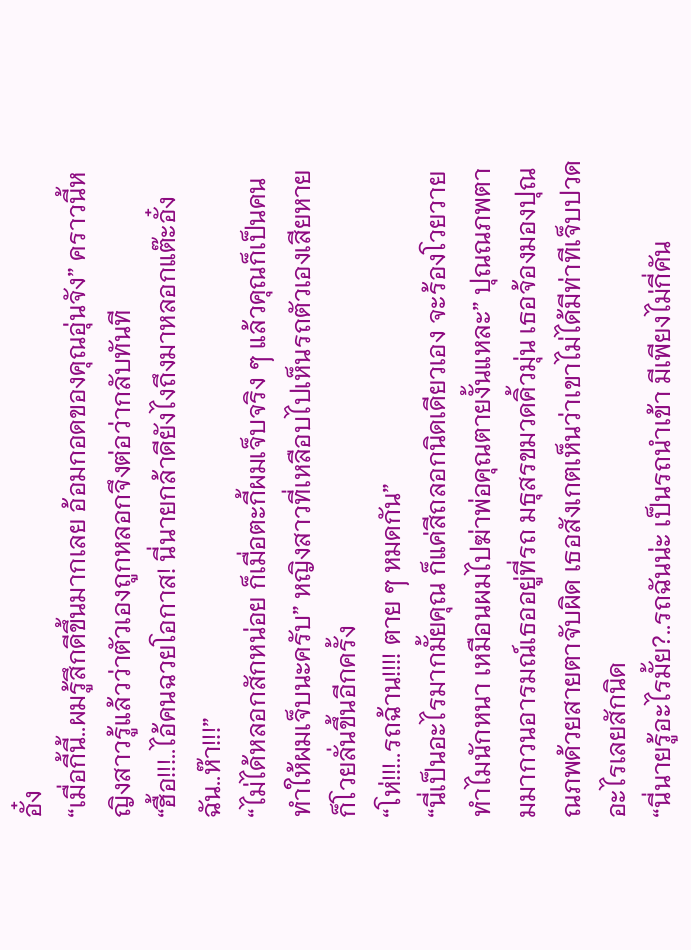อั๋ง
“เมื่อกี้นี้..ผมรู้สึกดีขึ้นมากเลย อ้อมกอดของคุณอุ่นจัง” คราวนี้หญิงสาวรู้แล้วว่าตัวเองถูกหลอกจึงต่อว่ากลับทันที
“ฮื้อ!!!..ไอ้คนฉวยโอกาส! นี่นายกล้าดียังไงถึงมาหลอกแต๊ะอั๋งฉัน..ห๊า!!!”
“ไม่ได้หลอกสักหน่อย ก็เมื่อตะกี้ผมเจ็บจริง ๆ แล้วคุณก็เป็นคนทำให้ผมเจ็บนะครับ” หญิงสาวที่เหลือบไปเห็นรถตัวเองเสียหายก็โวยลั่นขึ้นอีกครั้ง
“โห่!!!..รถฉ้าน!!!! ตาย ๆ หมดกัน”
“นี่เป็นอะไรมากมั้ยคุณ ก็แค่สีถลอกนิดเดียวเอง จะร้องโวยวายทำไมนักหนา เหมือนผมไปฆ่าพ่อคุณตายงั้นแหละ” ปุณณภพตามมากวนอารมณ์เธออยู่ที่รถ มธุสรขมวดคิ้วมุ่น เธอจ้องมองปุณณภพด้วยสายตาจับผิด เธอสังเกตเห็นว่าเขาไม่ได้มีท่าทีเจ็บปวดอะไรเลยสักนิด
“นี่นายรู้อะไรมั้ย?..รถฉันน่ะ เป็นรถนำเข้า มีเพียงไม่กี่คัน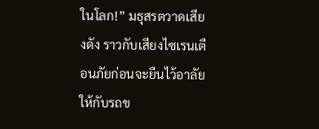ในโลก!” มธุสรตวาดเสียงดัง ราวกับเสียงไซเรนเตือนภัยก่อนจะยืนไว้อาลัยให้กับรถข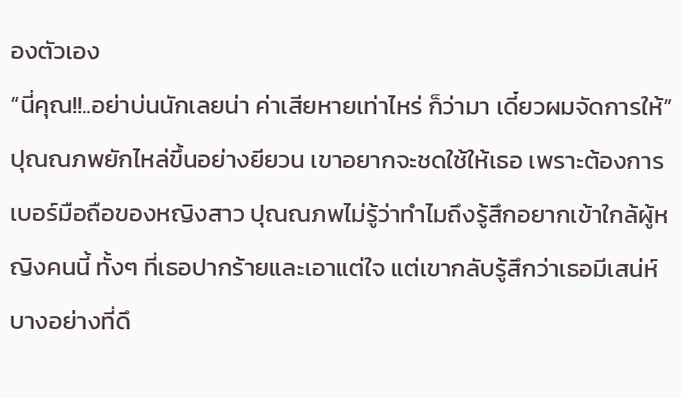องตัวเอง
“นี่คุณ!!..อย่าบ่นนักเลยน่า ค่าเสียหายเท่าไหร่ ก็ว่ามา เดี๋ยวผมจัดการให้” ปุณณภพยักไหล่ขึ้นอย่างยียวน เขาอยากจะชดใช้ให้เธอ เพราะต้องการเบอร์มือถือของหญิงสาว ปุณณภพไม่รู้ว่าทำไมถึงรู้สึกอยากเข้าใกล้ผู้หญิงคนนี้ ทั้งๆ ที่เธอปากร้ายและเอาแต่ใจ แต่เขากลับรู้สึกว่าเธอมีเสน่ห์บางอย่างที่ดึ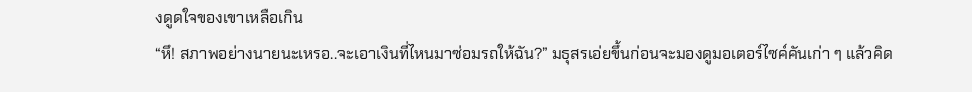งดูดใจของเขาเหลือเกิน
“หึ! สภาพอย่างนายนะเหรอ..จะเอาเงินที่ไหนมาซ่อมรถให้ฉัน?” มธุสรเอ่ยขึ้นก่อนจะมองดูมอเตอร์ไซค์คันเก่า ๆ แล้วคิด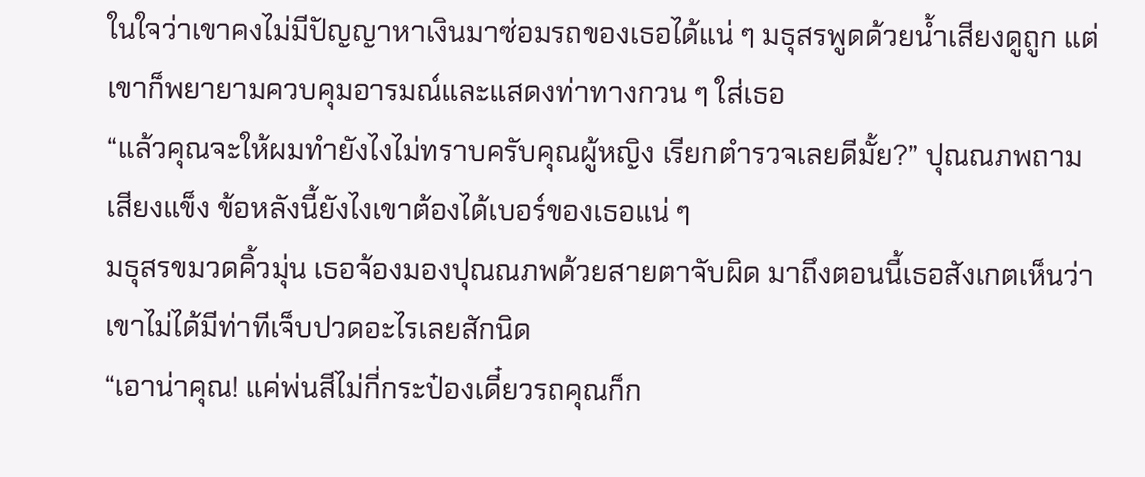ในใจว่าเขาคงไม่มีปัญญาหาเงินมาซ่อมรถของเธอได้แน่ ๆ มธุสรพูดด้วยน้ำเสียงดูถูก แต่เขาก็พยายามควบคุมอารมณ์และแสดงท่าทางกวน ๆ ใส่เธอ
“แล้วคุณจะให้ผมทำยังไงไม่ทราบครับคุณผู้หญิง เรียกตำรวจเลยดีมั้ย?” ปุณณภพถามเสียงแข็ง ข้อหลังนี้ยังไงเขาต้องได้เบอร์ของเธอแน่ ๆ
มธุสรขมวดคิ้วมุ่น เธอจ้องมองปุณณภพด้วยสายตาจับผิด มาถึงตอนนี้เธอสังเกตเห็นว่าเขาไม่ได้มีท่าทีเจ็บปวดอะไรเลยสักนิด
“เอาน่าคุณ! แค่พ่นสีไม่กี่กระป๋องเดี๋ยวรถคุณก็ก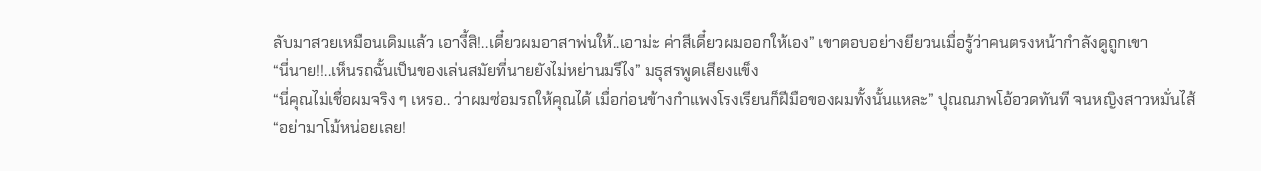ลับมาสวยเหมือนเดิมแล้ว เอางี้สิ!..เดี๋ยวผมอาสาพ่นให้..เอาม่ะ ค่าสีเดี๋ยวผมออกให้เอง” เขาตอบอย่างยียวนเมื่อรู้ว่าคนตรงหน้ากำลังดูถูกเขา
“นี่นาย!!..เห็นรถฉั้นเป็นของเล่นสมัยที่นายยังไม่หย่านมรึไง” มธุสรพูดเสียงแข็ง
“นี่คุณไม่เชื่อผมจริง ๆ เหรอ.. ว่าผมซ่อมรถให้คุณได้ เมื่อก่อนข้างกำแพงโรงเรียนก็ฝีมือของผมทั้งนั้นแหละ” ปุณณภพโอ้อวดทันที จนหญิงสาวหมั่นไส้
“อย่ามาโม้หน่อยเลย!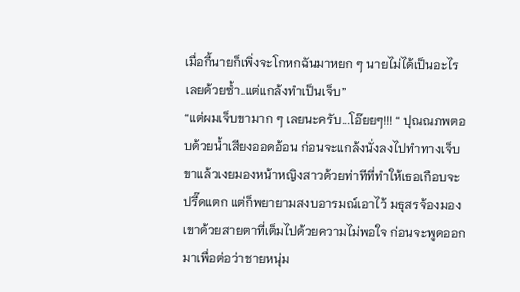เมื่อกี้นายก็เพิ่งจะโกหกฉันมาหยก ๆ นายไม่ได้เป็นอะไรเลยด้วยซ้ำ..แต่แกล้งทำเป็นเจ็บ”
“แต่ผมเจ็บขามาก ๆ เลยนะครับ...โอ๊ยยๆ!!! “ ปุณณภพตอบด้วยน้ำเสียงออดอ้อน ก่อนจะแกล้งนั่งลงไปทำทางเจ็บขาแล้วเงยมองหน้าหญิงสาวด้วยท่าทีที่ทำให้เธอเกือบจะปรี๊ดแตก แต่ก็พยายามสงบอารมณ์เอาไว้ มธุสรจ้องมองเขาด้วยสายตาที่เต็มไปด้วยความไม่พอใจ ก่อนจะพูดออกมาเพื่อต่อว่าชายหนุ่ม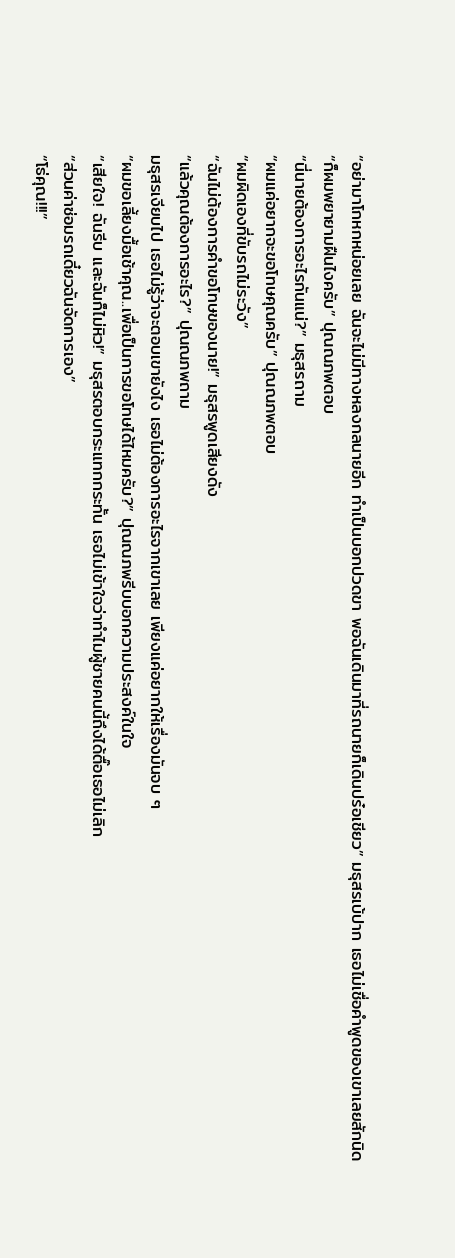“อย่ามาโกหกหน่อยเลย ฉันจะไม่มีทางหลงกลนายอีก ทำเป็นบอกปวดขา พอฉันเดินมาที่รถนายก็เดินปร๋อเชียว” มธุสรเบ้ปาก เธอไม่เชื่อคำพูดของเขาเลยสักนิด
“ก็ผมพยายามฝืนไงครับ” ปุณณภพตอบ
“นี่นายต้องการอะไรกันแน่?” มธุสรถาม
“ผมแค่อยากจะขอโทษคุณครับ” ปุณณภพตอบ
“ผมผิดเองที่ขับรถไม่ระวัง”
“ฉันไม่ต้องการคำขอโทษของนาย!” มธุสรพูดเสียงดัง
“แล้วคุณต้องการอะไร?” ปุณณภพถาม
มธุสรเงียบไป เธอไม่รู้ว่าจะตอบเขายังไง เธอไม่ต้องการอะไรจากเขาเลย เพียงแค่อยากให้เรื่องมันจบ ๆ
“ผมขอเลี้ยงมื้อเช้าคุณ..เพื่อเป็นการขอโทษได้ไหมครับ?” ปุณณภพรีบบอกความประสงค์ในใจ
“เสียใจ! ฉันรีบ และฉันก็ไม่หิว!” มธุสรตอบกระแทกกระทั้น เธอไม่เข้าใจว่าทำไมผู้ชายคนนี้ถึงได้ตื๊อเธอไม่เลิก
“ส่วนค่าซ่อมรถเดี๋ยวฉันจัดการเอง”
“โธ่คุณ!!!”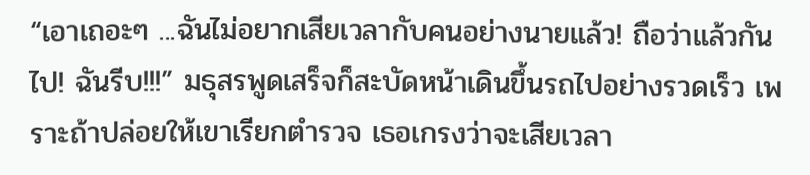“เอาเถอะๆ ...ฉันไม่อยากเสียเวลากับคนอย่างนายแล้ว! ถือว่าแล้วกันไป! ฉันรีบ!!!” มธุสรพูดเสร็จก็สะบัดหน้าเดินขึ้นรถไปอย่างรวดเร็ว เพราะถ้าปล่อยให้เขาเรียกตำรวจ เธอเกรงว่าจะเสียเวลา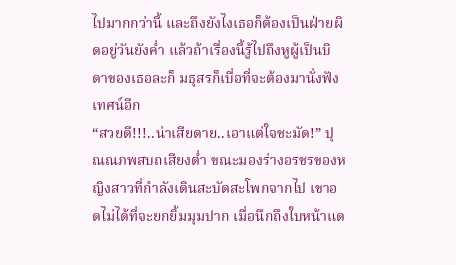ไปมากกว่านี้ และถึงยังไงเธอก็ต้องเป็นฝ่ายผิดอยู่วันยังค่ำ แล้วถ้าเรื่องนี้รู้ไปถึงหูผู้เป็นบิดาของเธอละก็ มธุสรก็เบื่อที่จะต้องมานั่งฟังเทศน์อีก
“สวยดี!!!..น่าเสียดาย..เอาแต่ใจชะมัด!” ปุณณภพสบถเสียงต่ำ ขณะมองร่างอรชรของหญิงสาวที่กำลังเดินสะบัดสะโพกจากไป เขาอดไม่ได้ที่จะยกยิ้มมุมปาก เมื่อนึกถึงใบหน้าแด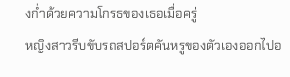งก่ำด้วยความโกรธของเธอเมื่อครู่
หญิงสาวรีบขับรถสปอร์ตคันหรูของตัวเองออกไปอ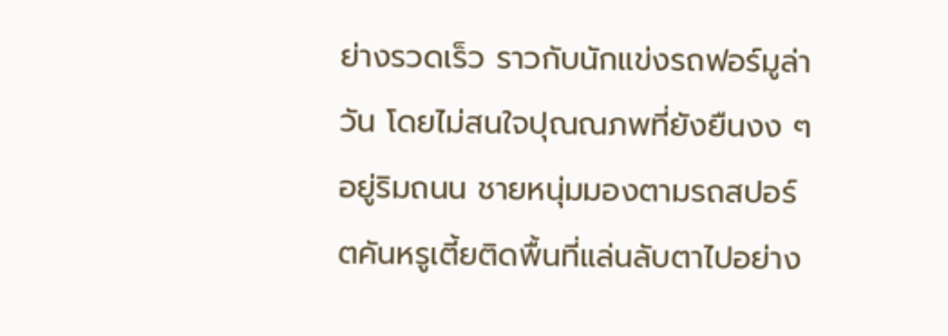ย่างรวดเร็ว ราวกับนักแข่งรถฟอร์มูล่าวัน โดยไม่สนใจปุณณภพที่ยังยืนงง ๆ อยู่ริมถนน ชายหนุ่มมองตามรถสปอร์ตคันหรูเตี้ยติดพื้นที่แล่นลับตาไปอย่าง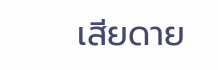เสียดาย